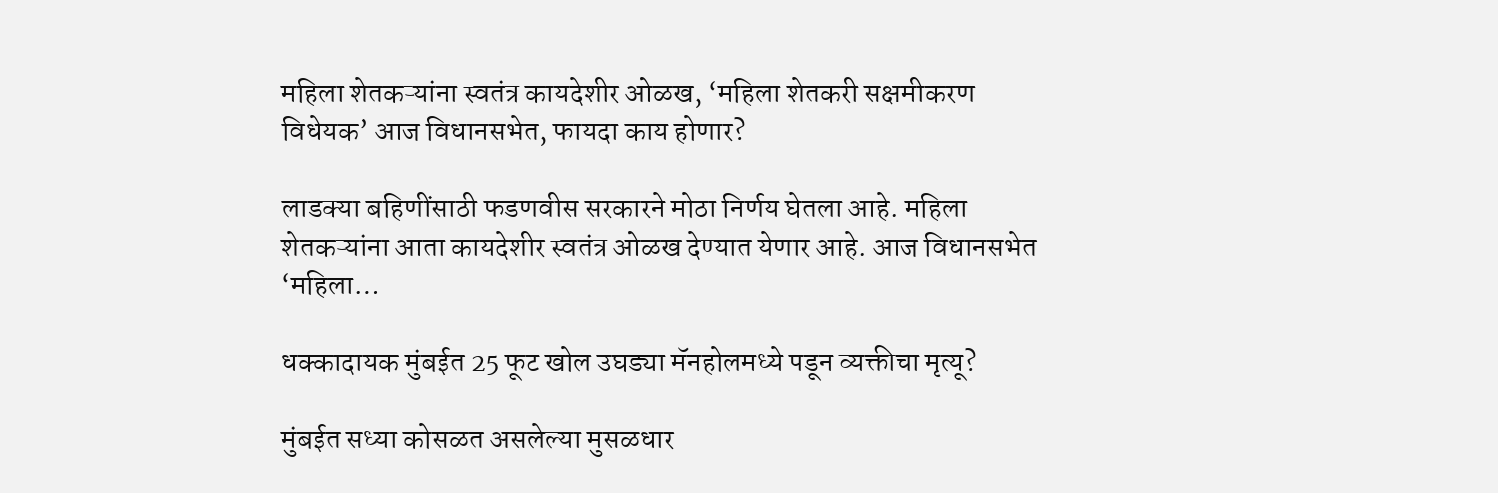महिला शेतकऱ्यांना स्वतंत्र कायदेशीर ओळख, ‘महिला शेतकरी सक्षमीकरण विधेयक’ आज विधानसभेत, फायदा काय होणार?

लाडक्या बहि‍णींसाठी फडणवीस सरकारने मोठा निर्णय घेतला आहे. महिला शेतकऱ्यांना आता कायदेशीर स्वतंत्र ओळख देण्यात येणार आहे. आज विधानसभेत ‘महिला…

धक्कादायक मुंबईत 25 फूट खोल उघड्या मॅनहोलमध्ये पडून व्यक्तीचा मृत्यू?

मुंबईत सध्या कोसळत असलेल्या मुसळधार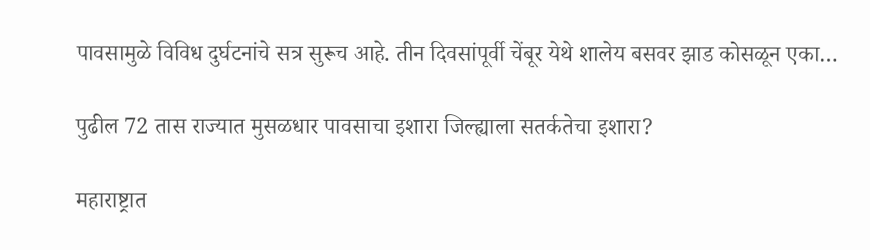पावसामुळे विविध दुर्घटनांचे सत्र सुरूच आहे. तीन दिवसांपूर्वी चेंबूर येथे शालेय बसवर झाड कोसळून एका…

पुढील 72 तास राज्यात मुसळधार पावसाचा इशारा जिल्ह्याला सतर्कतेचा इशारा?

महाराष्ट्रात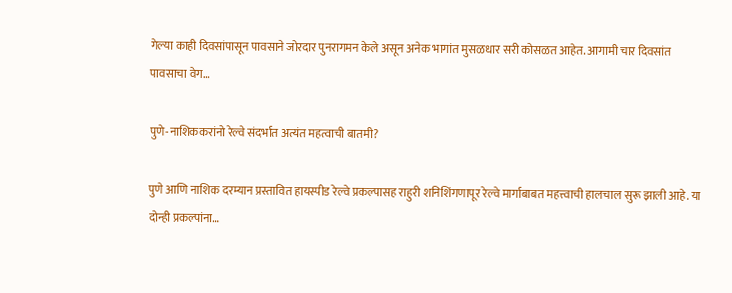गेल्या काही दिवसांपासून पावसाने जोरदार पुनरागमन केले असून अनेक भागांत मुसळधार सरी कोसळत आहेत. आगामी चार दिवसांत पावसाचा वेग…

पुणे-नाशिककरांनो रेल्वे संदर्भात अत्यंत महत्वाची बातमी?

पुणे आणि नाशिक दरम्यान प्रस्तावित हायस्पीड रेल्वे प्रकल्पासह राहुरी शनिशिंगणापूर रेल्वे मार्गाबाबत महत्त्वाची हालचाल सुरू झाली आहे. या दोन्ही प्रकल्पांना…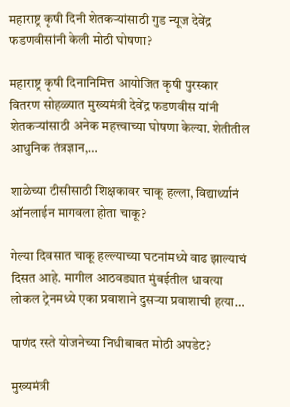महाराष्ट्र कृषी दिनी शेतकऱ्यांसाठी गुड न्यूज देवेंद्र फडणवीसांनी केली मोठी घोषणा?

महाराष्ट्र कृषी दिनानिमित्त आयोजित कृषी पुरस्कार वितरण सोहळ्यात मुख्यमंत्री देवेंद्र फडणवीस यांनी शेतकऱ्यांसाठी अनेक महत्त्वाच्या घोषणा केल्या. शेतीतील आधुनिक तंत्रज्ञान,…

शाळेच्या टीसीसाठी शिक्षकावर चाकू हल्ला, विद्यार्थ्यानं ऑनलाईन मागवला होता चाकू?

गेल्या दिवसात चाकू हल्ल्याच्या घटनांमध्ये वाढ झाल्याचं दिसत आहे. मागील आठवड्यात मुंबईतील धावत्या लोकल ट्रेनमध्ये एका प्रवाशाने दुसऱ्या प्रवाशाची हत्या…

पाणंद रस्ते योजनेच्या निधीबाबत मोठी अपडेट?

मुख्यमंत्री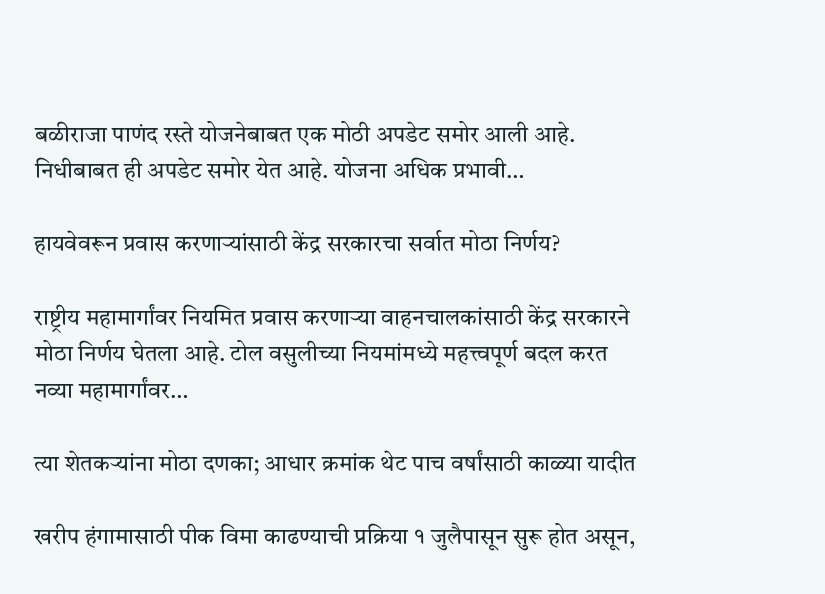बळीराजा पाणंद रस्ते योजनेबाबत एक मोठी अपडेट समोर आली आहे. निधीबाबत ही अपडेट समोर येत आहे. योजना अधिक प्रभावी…

हायवेवरून प्रवास करणाऱ्यांसाठी केंद्र सरकारचा सर्वात मोठा निर्णय?

राष्ट्रीय महामार्गांवर नियमित प्रवास करणाऱ्या वाहनचालकांसाठी केंद्र सरकारने मोठा निर्णय घेतला आहे. टोल वसुलीच्या नियमांमध्ये महत्त्वपूर्ण बदल करत नव्या महामार्गांवर…

त्या शेतकऱ्यांना मोठा दणका; आधार क्रमांक थेट पाच वर्षांसाठी काळ्या यादीत

खरीप हंगामासाठी पीक विमा काढण्याची प्रक्रिया १ जुलैपासून सुरू होत असून,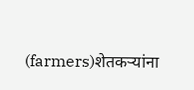(farmers)शेतकऱ्यांना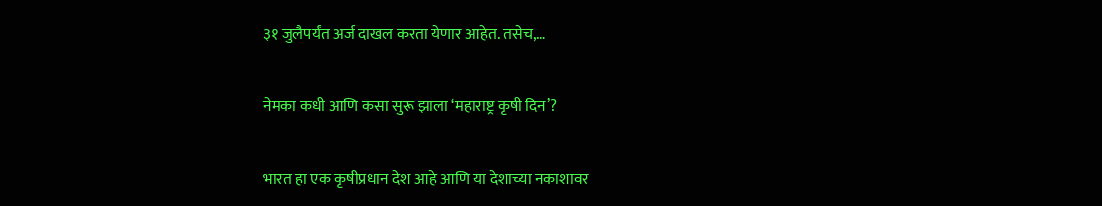३१ जुलैपर्यंत अर्ज दाखल करता येणार आहेत. तसेच,…

नेमका कधी आणि कसा सुरू झाला ‘महाराष्ट्र कृषी दिन’?

भारत हा एक कृषीप्रधान देश आहे आणि या देशाच्या नकाशावर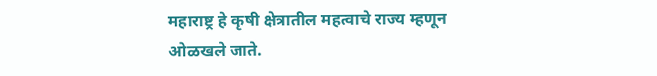महाराष्ट्र हे कृषी क्षेत्रातील महत्वाचे राज्य म्हणून ओळखले जाते.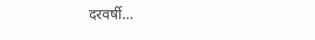दरवर्षी…